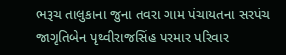ભરૂચ તાલુકાના જુના તવરા ગામ પંચાયતના સરપંચ જાગૃતિબેન પૃથ્વીરાજસિંહ પરમાર પરિવાર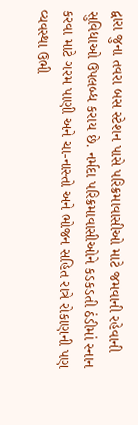દ્વારા જુના તવરા બસ સ્ટેશન પાસે પરિક્રમાવાસીઓ માટે જમવાની રહેવાની સુવિધાઓ ઉપલબ્ધ કરાય છે. નર્મદા પરિક્રમાવાસીઓને કડકડતી ઠંડીમાં સ્નાન કરવા માટે ગરમ પાણી અને ચા-નાસ્તો અને ભોજન સહિત રાત્રે રોકાણની પણ વ્યવસ્થા ઉભી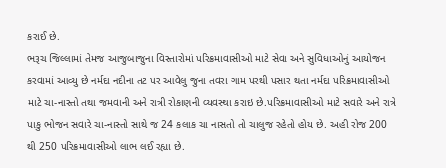કરાઈ છે.
ભરૂચ જિલ્લામાં તેમજ આજુબાજુના વિસ્તારોમાં પરિક્રમાવાસીઓ માટે સેવા અને સુવિધાઓનું આયોજન કરવામાં આવ્યુ છે નર્મદા નદીના તટ પર આવેલુ જુના તવરા ગામ પરથી પસાર થતા નર્મદા પરિક્રમાવાસીઓ માટે ચા-નાસ્તો તથા જમવાની અને રાત્રી રોકાણની વ્યવસ્થા કરાઇ છે.પરિક્રમાવાસીઓ માટે સવારે અને રાત્રે પાકુ ભોજન સવારે ચા-નાસ્તો સાથે જ 24 કલાક ચા નાસતો તો ચાલુજ રહેતો હોય છે. અહી રોજ 200 થી 250 પરિક્રમાવાસીઓ લાભ લઈ રહ્યા છે.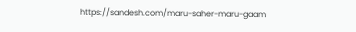https://sandesh.com/maru-saher-maru-gaam